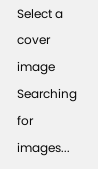Select a cover image
Searching for images...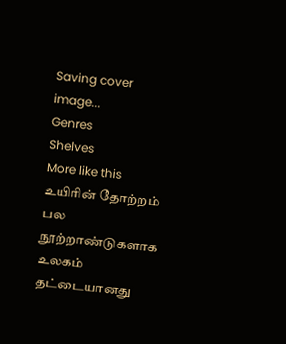Saving cover image...
Genres
Shelves
More like this
உயிரின் தோற்றம்
பல நூற்றாண்டுகளாக உலகம் தட்டையானது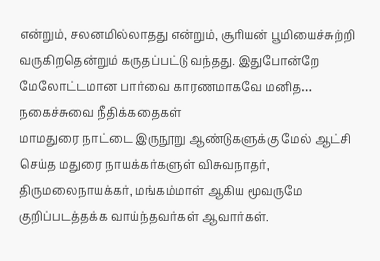என்றும், சலனமில்லாதது என்றும், சூரியன் பூமியைச்சுற்றி வருகிறதென்றும் கருதப்பட்டு வந்தது. இதுபோன்றே மேலோட்டமான பார்வை காரணமாகவே மனித…
நகைச்சுவை நீதிக்கதைகள்
மாமதுரை நாட்டை இருநூறு ஆண்டுகளுக்கு மேல் ஆட்சி செய்த மதுரை நாயக்கர்களுள் விசுவநாதர், திருமலைநாயக்கர், மங்கம்மாள் ஆகிய மூவருமே குறிப்படத்தக்க வாய்ந்தவர்கள் ஆவார்கள்.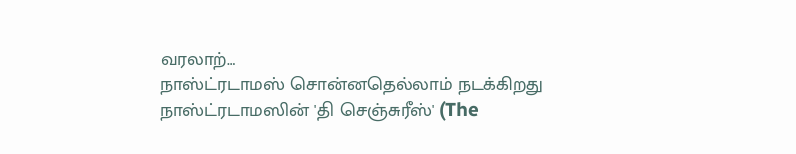வரலாற்…
நாஸ்ட்ரடாமஸ் சொன்னதெல்லாம் நடக்கிறது
நாஸ்ட்ரடாமஸின் 'தி செஞ்சுரீஸ்' (The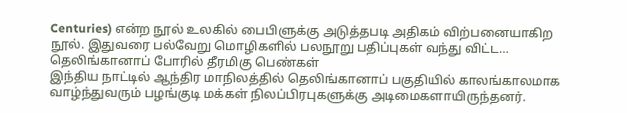Centuries) என்ற நூல் உலகில் பைபிளுக்கு அடுத்தபடி அதிகம் விற்பனையாகிற நூல். இதுவரை பல்வேறு மொழிகளில் பலநூறு பதிப்புகள் வந்து விட்ட…
தெலிங்கானாப் போரில் தீரமிகு பெண்கள்
இந்திய நாட்டில் ஆந்திர மாநிலத்தில் தெலிங்கானாப் பகுதியில் காலங்காலமாக வாழ்ந்துவரும் பழங்குடி மக்கள் நிலப்பிரபுகளுக்கு அடிமைகளாயிருந்தனர்.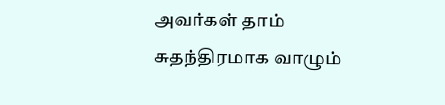அவர்கள் தாம் சுதந்திரமாக வாழும்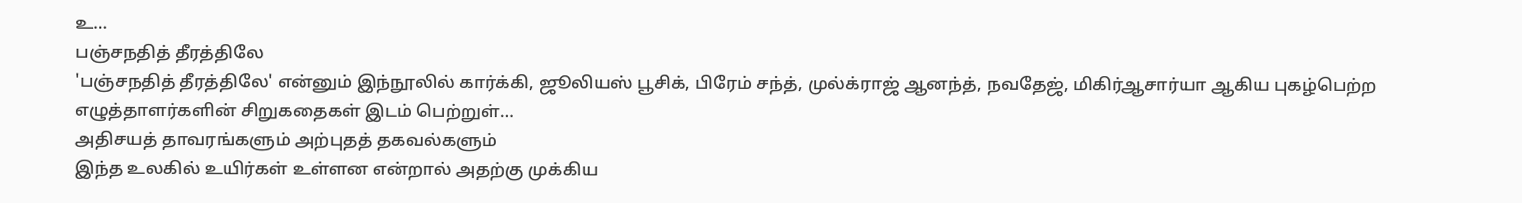உ…
பஞ்சநதித் தீரத்திலே
'பஞ்சநதித் தீரத்திலே' என்னும் இந்நூலில் கார்க்கி, ஜூலியஸ் பூசிக், பிரேம் சந்த், முல்க்ராஜ் ஆனந்த், நவதேஜ், மிகிர்ஆசார்யா ஆகிய புகழ்பெற்ற எழுத்தாளர்களின் சிறுகதைகள் இடம் பெற்றுள்…
அதிசயத் தாவரங்களும் அற்புதத் தகவல்களும்
இந்த உலகில் உயிர்கள் உள்ளன என்றால் அதற்கு முக்கிய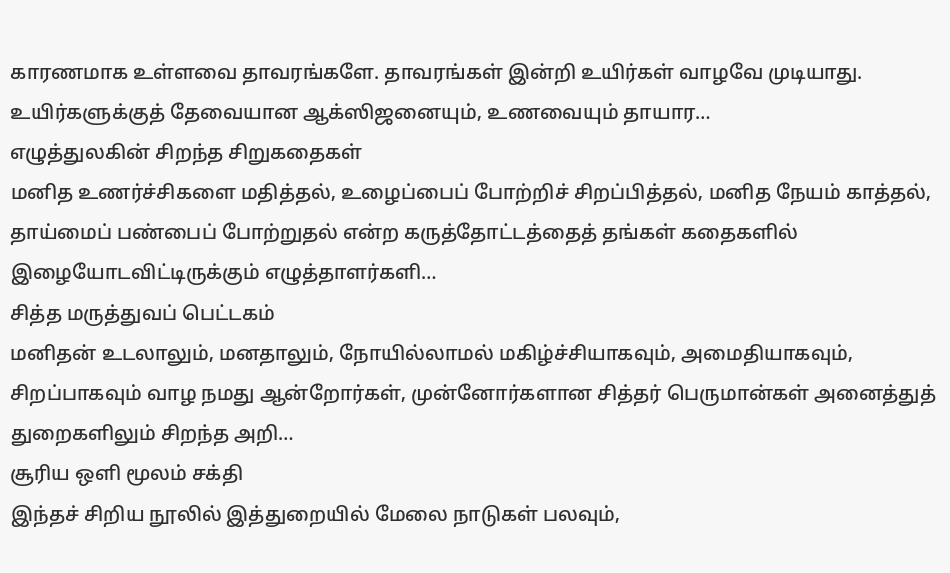காரணமாக உள்ளவை தாவரங்களே. தாவரங்கள் இன்றி உயிர்கள் வாழவே முடியாது. உயிர்களுக்குத் தேவையான ஆக்ஸிஜனையும், உணவையும் தாயார…
எழுத்துலகின் சிறந்த சிறுகதைகள்
மனித உணர்ச்சிகளை மதித்தல், உழைப்பைப் போற்றிச் சிறப்பித்தல், மனித நேயம் காத்தல், தாய்மைப் பண்பைப் போற்றுதல் என்ற கருத்தோட்டத்தைத் தங்கள் கதைகளில் இழையோடவிட்டிருக்கும் எழுத்தாளர்களி…
சித்த மருத்துவப் பெட்டகம்
மனிதன் உடலாலும், மனதாலும், நோயில்லாமல் மகிழ்ச்சியாகவும், அமைதியாகவும், சிறப்பாகவும் வாழ நமது ஆன்றோர்கள், முன்னோர்களான சித்தர் பெருமான்கள் அனைத்துத் துறைகளிலும் சிறந்த அறி…
சூரிய ஒளி மூலம் சக்தி
இந்தச் சிறிய நூலில் இத்துறையில் மேலை நாடுகள் பலவும்,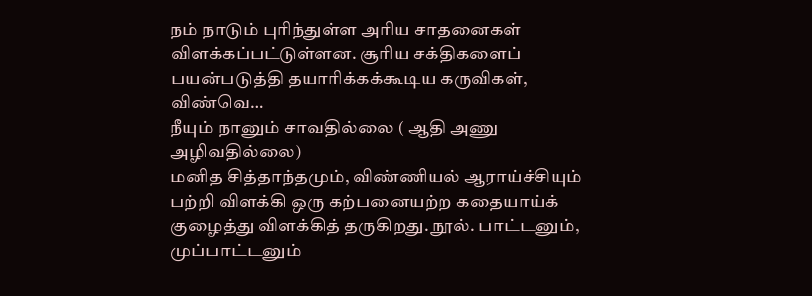நம் நாடும் புரிந்துள்ள அரிய சாதனைகள் விளக்கப்பட்டுள்ளன. சூரிய சக்திகளைப் பயன்படுத்தி தயாரிக்கக்கூடிய கருவிகள், விண்வெ…
நீயும் நானும் சாவதில்லை ( ஆதி அணு அழிவதில்லை)
மனித சித்தாந்தமும், விண்ணியல் ஆராய்ச்சியும் பற்றி விளக்கி ஒரு கற்பனையற்ற கதையாய்க் குழைத்து விளக்கித் தருகிறது. நூல். பாட்டனும், முப்பாட்டனும்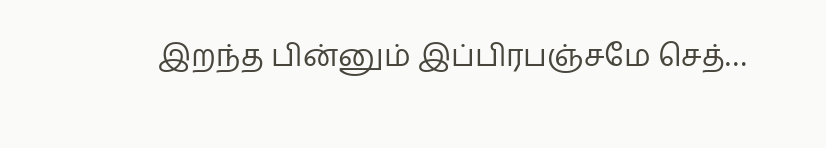இறந்த பின்னும் இப்பிரபஞ்சமே செத்…